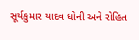સૂર્યકુમાર યાદવ ધોની અને રોહિત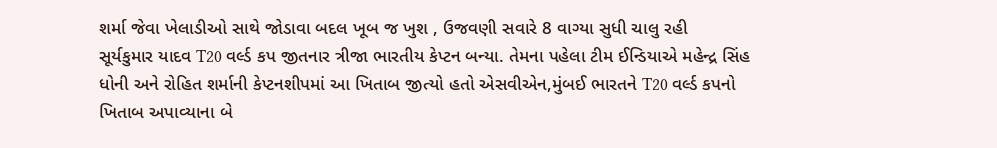શર્મા જેવા ખેલાડીઓ સાથે જોડાવા બદલ ખૂબ જ ખુશ , ઉજવણી સવારે 8 વાગ્યા સુધી ચાલુ રહી
સૂર્યકુમાર યાદવ T20 વર્લ્ડ કપ જીતનાર ત્રીજા ભારતીય કેપ્ટન બન્યા. તેમના પહેલા ટીમ ઈન્ડિયાએ મહેન્દ્ર સિંહ ધોની અને રોહિત શર્માની કેપ્ટનશીપમાં આ ખિતાબ જીત્યો હતો એસવીએન,મુંબઈ ભારતને T20 વર્લ્ડ કપનો ખિતાબ અપાવ્યાના બે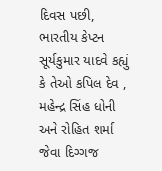દિવસ પછી, ભારતીય કેપ્ટન સૂર્યકુમાર યાદવે કહ્યું કે તેઓ કપિલ દેવ , મહેન્દ્ર સિંહ ધોની અને રોહિત શર્મા જેવા દિગ્ગજ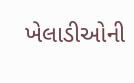ખેલાડીઓની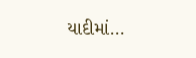યાદીમાં…